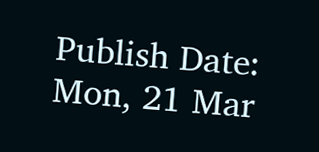Publish Date: Mon, 21 Mar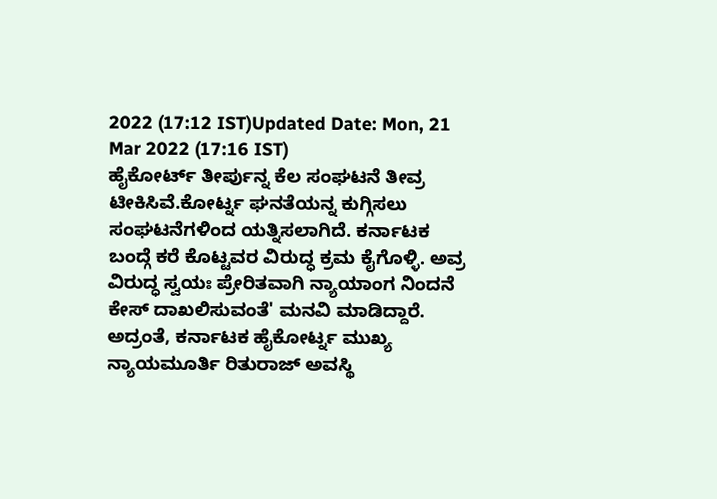2022 (17:12 IST)Updated Date: Mon, 21 Mar 2022 (17:16 IST)
ಹೈಕೋರ್ಟ್ ತೀರ್ಪುನ್ನ ಕೆಲ ಸಂಘಟನೆ ತೀವ್ರ ಟೀಕಿಸಿವೆ.ಕೋರ್ಟ್ನ ಘನತೆಯನ್ನ ಕುಗ್ಗಿಸಲು ಸಂಘಟನೆಗಳಿಂದ ಯತ್ನಿಸಲಾಗಿದೆ. ಕರ್ನಾಟಕ ಬಂದ್ಗೆ ಕರೆ ಕೊಟ್ಟವರ ವಿರುದ್ಧ ಕ್ರಮ ಕೈಗೊಳ್ಳಿ. ಅವ್ರ ವಿರುದ್ಧ ಸ್ವಯಃ ಪ್ರೇರಿತವಾಗಿ ನ್ಯಾಯಾಂಗ ನಿಂದನೆ ಕೇಸ್ ದಾಖಲಿಸುವಂತೆ' ಮನವಿ ಮಾಡಿದ್ದಾರೆ.
ಅದ್ರಂತೆ, ಕರ್ನಾಟಕ ಹೈಕೋರ್ಟ್ನ ಮುಖ್ಯ ನ್ಯಾಯಮೂರ್ತಿ ರಿತುರಾಜ್ ಅವಸ್ಥಿ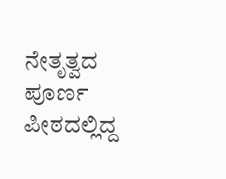ನೇತೃತ್ವದ ಪೂರ್ಣ ಪೀಠದಲ್ಲಿದ್ದ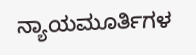ನ್ಯಾಯಮೂರ್ತಿಗಳ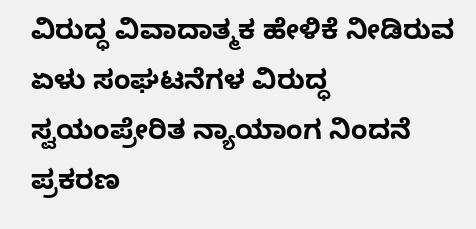ವಿರುದ್ಧ ವಿವಾದಾತ್ಮಕ ಹೇಳಿಕೆ ನೀಡಿರುವ ಏಳು ಸಂಘಟನೆಗಳ ವಿರುದ್ಧ ಸ್ವಯಂಪ್ರೇರಿತ ನ್ಯಾಯಾಂಗ ನಿಂದನೆ ಪ್ರಕರಣ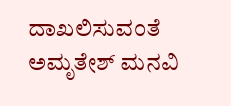ದಾಖಲಿಸುವಂತೆ ಅಮೃತೇಶ್ ಮನವಿ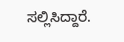ಸಲ್ಲಿಸಿದ್ದಾರೆ.